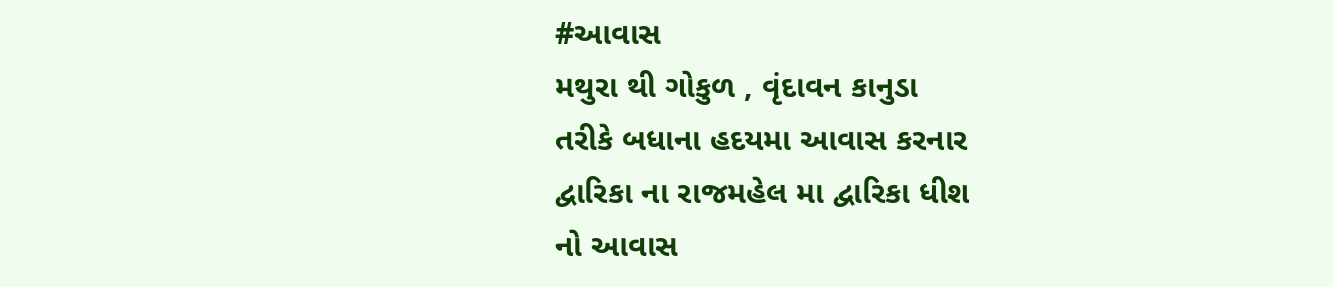#આવાસ
મથુરા થી ગોકુળ , વૃંદાવન કાનુડા
તરીકે બધાના હદયમા આવાસ કરનાર
દ્વારિકા ના રાજમહેલ મા દ્વારિકા ધીશ
નો આવાસ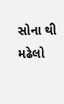સોના થી મઢેલો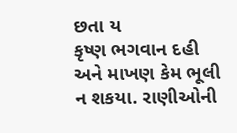છતા ય
કૃષ્ણ ભગવાન દહી અને માખણ કેમ ભૂલી
ન શકયા. રાણીઓની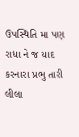ઉપસ્થિતિ મા પણ
રાધા ને જ યાદ કરનારા પ્રભુ તારી લીલા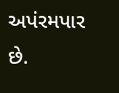અપંરમપાર છે.